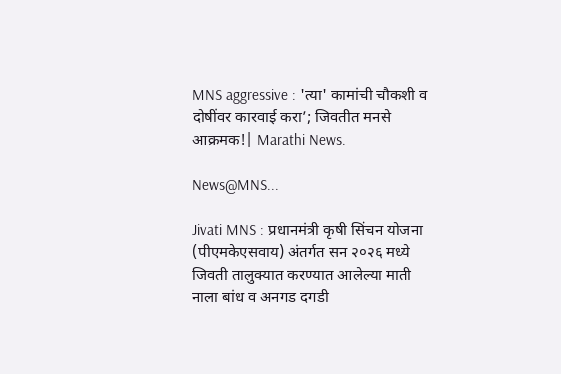MNS aggressive : 'त्या' कामांची चौकशी व दोषींवर कारवाई करा’; जिवतीत मनसे आक्रमक!| Marathi News.

News@MNS...

Jivati MNS : प्रधानमंत्री कृषी सिंचन योजना (पीएमकेएसवाय) अंतर्गत सन २०२६ मध्ये जिवती तालुक्यात करण्यात आलेल्या माती नाला बांध व अनगड दगडी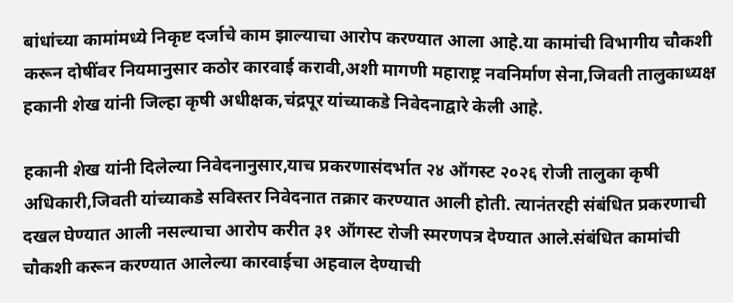बांधांच्या कामांमध्ये निकृष्ट दर्जाचे काम झाल्याचा आरोप करण्यात आला आहे.या कामांची विभागीय चौकशी करून दोषींवर नियमानुसार कठोर कारवाई करावी,अशी मागणी महाराष्ट्र नवनिर्माण सेना,जिवती तालुकाध्यक्ष हकानी शेख यांनी जिल्हा कृषी अधीक्षक,चंद्रपूर यांच्याकडे निवेदनाद्वारे केली आहे.

हकानी शेख यांनी दिलेल्या निवेदनानुसार,याच प्रकरणासंदर्भात २४ ऑगस्ट २०२६ रोजी तालुका कृषी अधिकारी,जिवती यांच्याकडे सविस्तर निवेदनात तक्रार करण्यात आली होती. त्यानंतरही संबंधित प्रकरणाची दखल घेण्यात आली नसल्याचा आरोप करीत ३१ ऑगस्ट रोजी स्मरणपत्र देण्यात आले.संबंधित कामांची चौकशी करून करण्यात आलेल्या कारवाईचा अहवाल देण्याची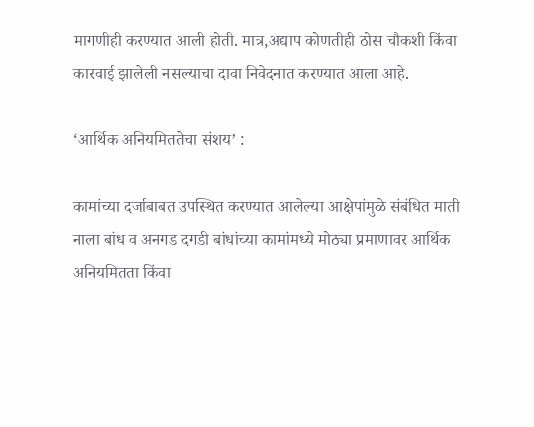मागणीही करण्यात आली होती. मात्र,अद्याप कोणतीही ठोस चौकशी किंवा कारवाई झालेली नसल्याचा दावा निवेदनात करण्यात आला आहे.

‘आर्थिक अनियमिततेचा संशय’ :

कामांच्या दर्जाबाबत उपस्थित करण्यात आलेल्या आक्षेपांमुळे संबंधित माती नाला बांध व अनगड दगडी बांधांच्या कामांमध्ये मोठ्या प्रमाणावर आर्थिक अनियमितता किंवा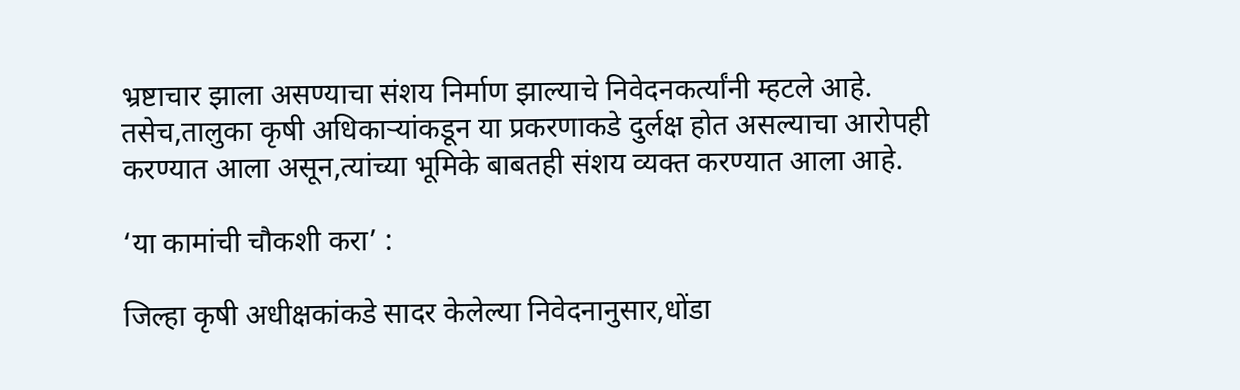भ्रष्टाचार झाला असण्याचा संशय निर्माण झाल्याचे निवेदनकर्त्यांनी म्हटले आहे. तसेच,तालुका कृषी अधिकाऱ्यांकडून या प्रकरणाकडे दुर्लक्ष होत असल्याचा आरोपही करण्यात आला असून,त्यांच्या भूमिके बाबतही संशय व्यक्त करण्यात आला आहे.

‘या कामांची चौकशी करा’ :

जिल्हा कृषी अधीक्षकांकडे सादर केलेल्या निवेदनानुसार,धोंडा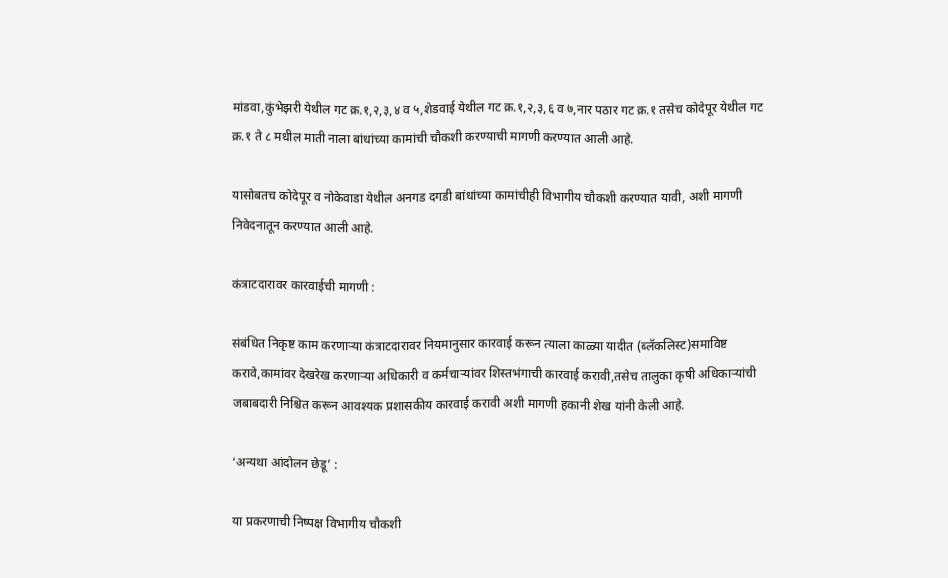मांडवा,कुंभेझरी येथील गट क्र.१,२,३,४ व ५,शेडवाई येथील गट क्र.१,२,३,६ व ७,नार पठार गट क्र.१ तसेच कोदेपूर येथील गट क्र.१ ते ८ मधील माती नाला बांधांच्या कामांची चौकशी करण्याची मागणी करण्यात आली आहे.

यासोबतच कोदेपूर व नोकेवाडा येथील अनगड दगडी बांधांच्या कामांचीही विभागीय चौकशी करण्यात यावी, अशी मागणी निवेदनातून करण्यात आली आहे.

कंत्राटदारावर कारवाईची मागणी :

संबंधित निकृष्ट काम करणाऱ्या कंत्राटदारावर नियमानुसार कारवाई करून त्याला काळ्या यादीत (ब्लॅकलिस्ट)समाविष्ट करावे,कामांवर देखरेख करणाऱ्या अधिकारी व कर्मचाऱ्यांवर शिस्तभंगाची कारवाई करावी,तसेच तालुका कृषी अधिकाऱ्यांची जबाबदारी निश्चित करून आवश्यक प्रशासकीय कारवाई करावी अशी मागणी हकानी शेख यांनी केली आहे.

‘अन्यथा आंदोलन छेडू’ :

या प्रकरणाची निष्पक्ष विभागीय चौकशी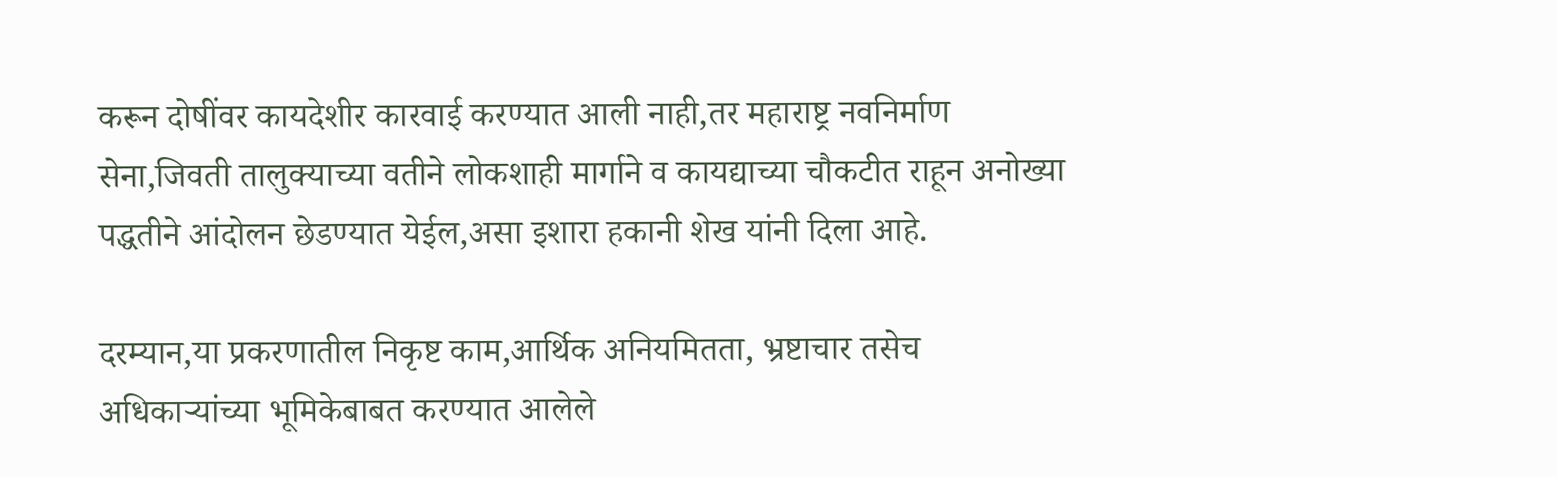करून दोषींवर कायदेशीर कारवाई करण्यात आली नाही,तर महाराष्ट्र नवनिर्माण सेना,जिवती तालुक्याच्या वतीने लोकशाही मार्गाने व कायद्याच्या चौकटीत राहून अनोख्या पद्धतीने आंदोलन छेडण्यात येईल,असा इशारा हकानी शेख यांनी दिला आहे.

दरम्यान,या प्रकरणातील निकृष्ट काम,आर्थिक अनियमितता, भ्रष्टाचार तसेच अधिकाऱ्यांच्या भूमिकेबाबत करण्यात आलेले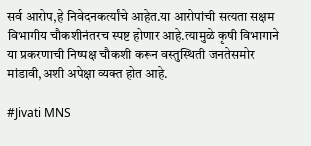सर्व आरोप,हे निवेदनकर्त्यांचे आहेत.या आरोपांची सत्यता सक्षम विभागीय चौकशीनंतरच स्पष्ट होणार आहे.त्यामुळे कृषी विभागाने या प्रकरणाची निष्पक्ष चौकशी करून वस्तुस्थिती जनतेसमोर मांडावी,अशी अपेक्षा व्यक्त होत आहे.

#Jivati MNS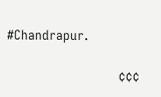#Chandrapur.

                            ¢¢¢